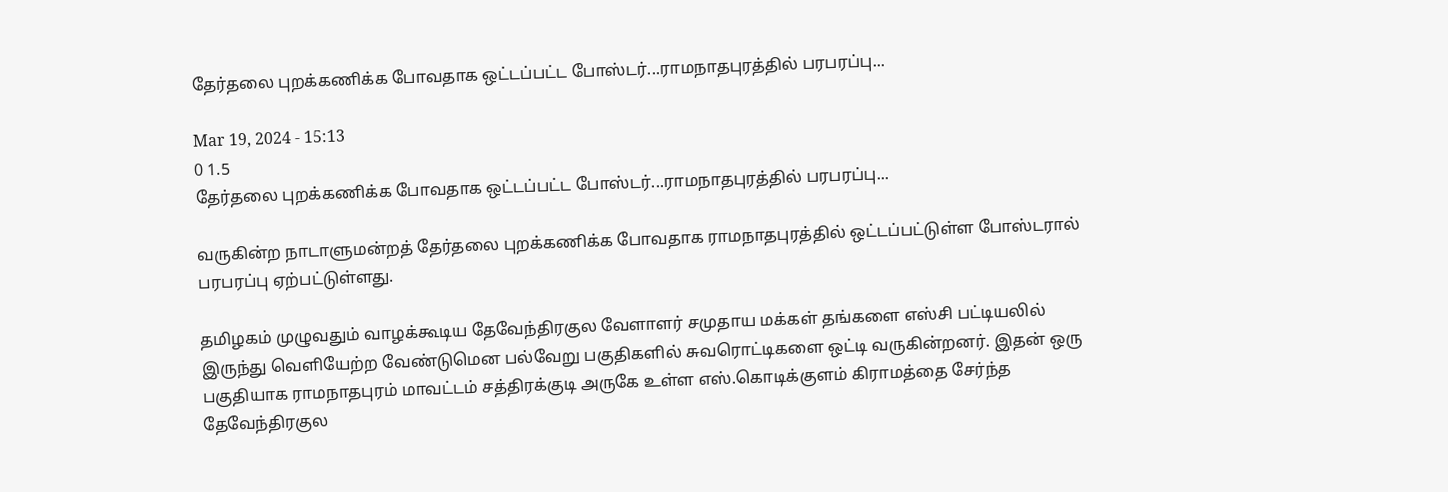தேர்தலை புறக்கணிக்க போவதாக ஒட்டப்பட்ட போஸ்டர்...ராமநாதபுரத்தில் பரபரப்பு...

Mar 19, 2024 - 15:13
0 1.5
தேர்தலை புறக்கணிக்க போவதாக ஒட்டப்பட்ட போஸ்டர்...ராமநாதபுரத்தில் பரபரப்பு...

வருகின்ற நாடாளுமன்றத் தேர்தலை புறக்கணிக்க போவதாக ராமநாதபுரத்தில் ஒட்டப்பட்டுள்ள போஸ்டரால் பரபரப்பு ஏற்பட்டுள்ளது.

தமிழகம் முழுவதும் வாழக்கூடிய தேவேந்திரகுல வேளாளர் சமுதாய மக்கள் தங்களை எஸ்சி பட்டியலில் இருந்து வெளியேற்ற வேண்டுமென பல்வேறு பகுதிகளில் சுவரொட்டிகளை ஒட்டி வருகின்றனர். இதன் ஒரு பகுதியாக ராமநாதபுரம் மாவட்டம் சத்திரக்குடி அருகே உள்ள எஸ்.கொடிக்குளம் கிராமத்தை சேர்ந்த தேவேந்திரகுல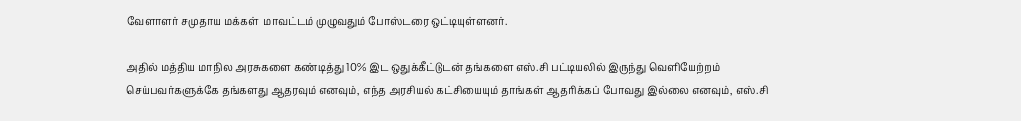வேளாளர் சமுதாய மக்கள்  மாவட்டம் முழுவதும் போஸ்டரை ஒட்டியுள்ளனர்.

அதில் மத்திய மாநில அரசுகளை கண்டித்து 10% இட ஒதுக்கீட்டுடன் தங்களை எஸ்.சி பட்டியலில் இருந்து வெளியேற்றம் செய்பவர்களுக்கே தங்களது ஆதரவும் எனவும், எந்த அரசியல் கட்சியையும் தாங்கள் ஆதரிக்கப் போவது இல்லை எனவும், எஸ்.சி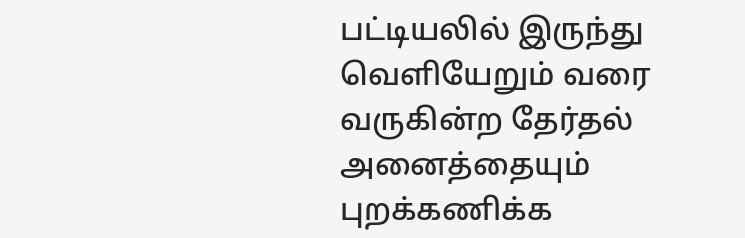பட்டியலில் இருந்து வெளியேறும் வரை வருகின்ற தேர்தல் அனைத்தையும்  புறக்கணிக்க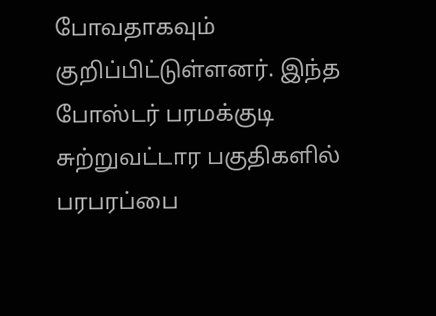போவதாகவும் குறிப்பிட்டுள்ளனர். இந்த போஸ்டர் பரமக்குடி சுற்றுவட்டார பகுதிகளில் பரபரப்பை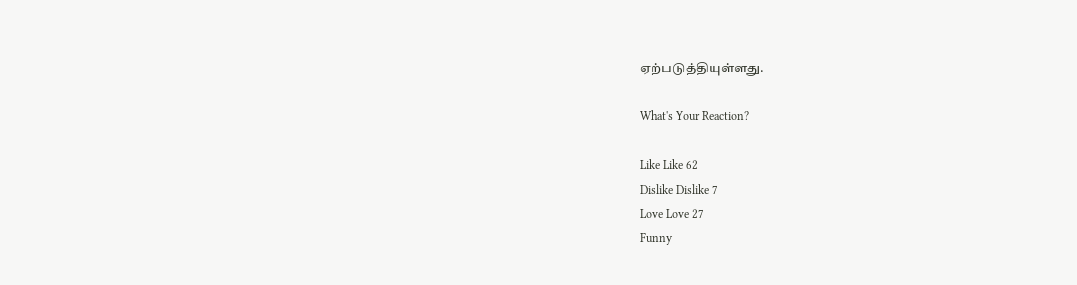ஏற்படுத்தியுள்ளது.

What's Your Reaction?

Like Like 62
Dislike Dislike 7
Love Love 27
Funny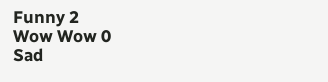Funny 2
Wow Wow 0
Sad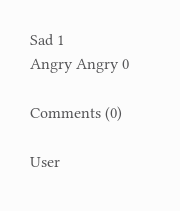Sad 1
Angry Angry 0

Comments (0)

User